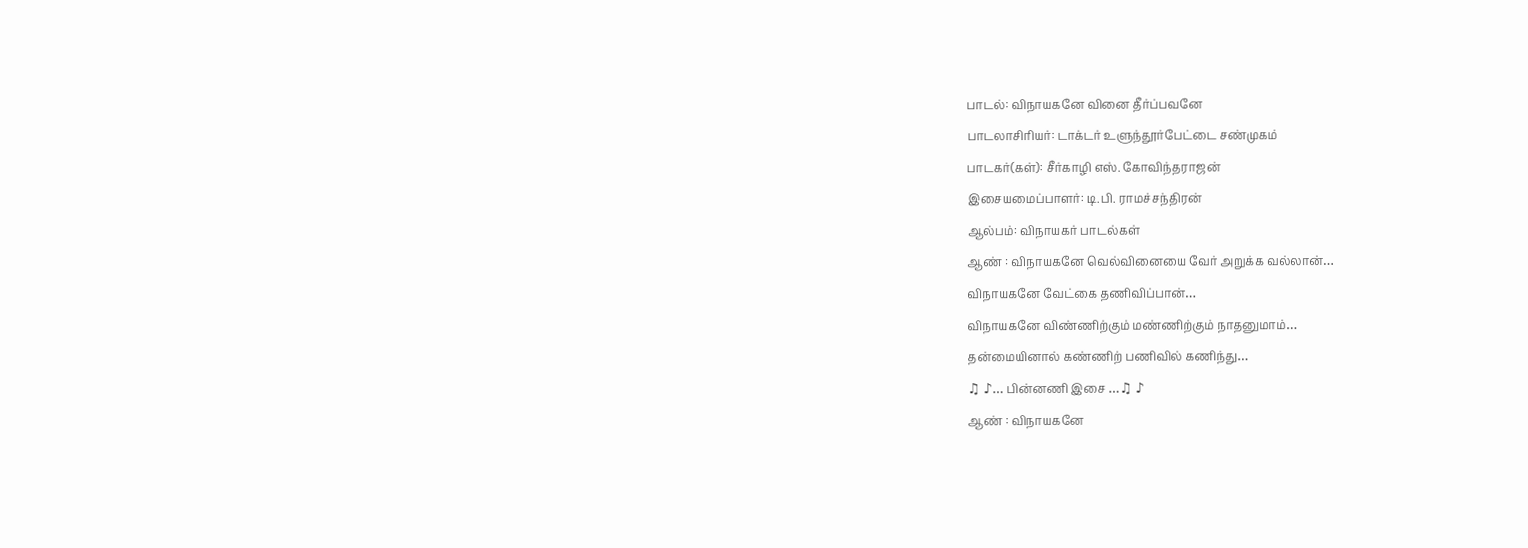பாடல்: விநாயகனே வினை தீர்ப்பவனே
பாடலாசிரியர்: டாக்டர் உளுந்தூர்பேட்டை சண்முகம்
பாடகர்(கள்): சீர்காழி எஸ். கோவிந்தராஜன்
இசையமைப்பாளர்: டி.பி. ராமச்சந்திரன்
ஆல்பம்: விநாயகர் பாடல்கள்
ஆண் : விநாயகனே வெல்வினையை வேர் அறுக்க வல்லான்…
விநாயகனே வேட்கை தணிவிப்பான்…
விநாயகனே விண்ணிற்கும் மண்ணிற்கும் நாதனுமாம்…
தன்மையினால் கண்ணிற் பணிவில் கணிந்து…
♫ ♪… பின்னணி இசை …♫ ♪
ஆண் : விநாயகனே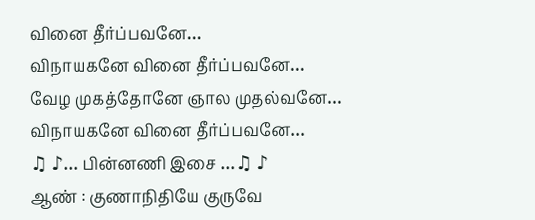வினை தீர்ப்பவனே…
விநாயகனே வினை தீர்ப்பவனே…
வேழ முகத்தோனே ஞால முதல்வனே…
விநாயகனே வினை தீர்ப்பவனே…
♫ ♪… பின்னணி இசை …♫ ♪
ஆண் : குணாநிதியே குருவே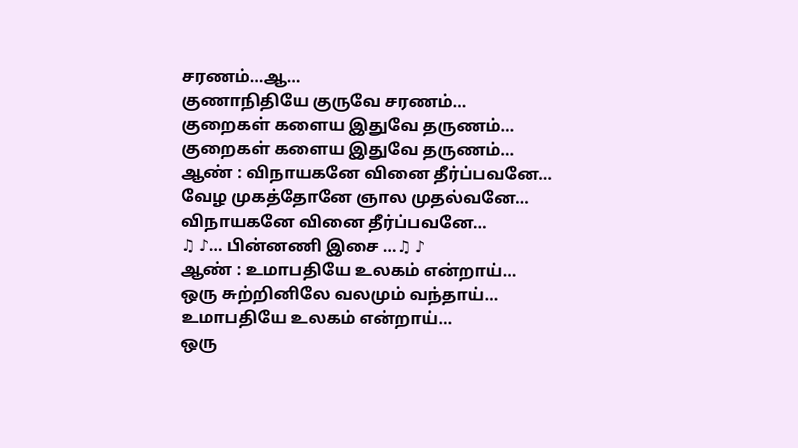சரணம்…ஆ…
குணாநிதியே குருவே சரணம்…
குறைகள் களைய இதுவே தருணம்…
குறைகள் களைய இதுவே தருணம்…
ஆண் : விநாயகனே வினை தீர்ப்பவனே…
வேழ முகத்தோனே ஞால முதல்வனே…
விநாயகனே வினை தீர்ப்பவனே…
♫ ♪… பின்னணி இசை …♫ ♪
ஆண் : உமாபதியே உலகம் என்றாய்…
ஒரு சுற்றினிலே வலமும் வந்தாய்…
உமாபதியே உலகம் என்றாய்…
ஒரு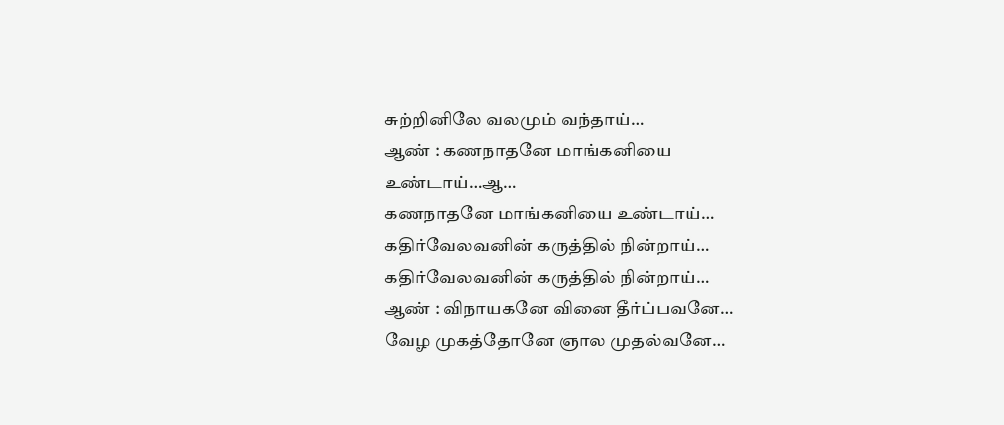சுற்றினிலே வலமும் வந்தாய்…
ஆண் : கணநாதனே மாங்கனியை உண்டாய்…ஆ…
கணநாதனே மாங்கனியை உண்டாய்…
கதிர்வேலவனின் கருத்தில் நின்றாய்…
கதிர்வேலவனின் கருத்தில் நின்றாய்…
ஆண் : விநாயகனே வினை தீர்ப்பவனே…
வேழ முகத்தோனே ஞால முதல்வனே…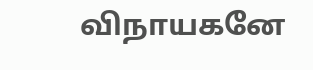விநாயகனே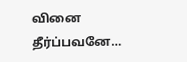வினை தீர்ப்பவனே…